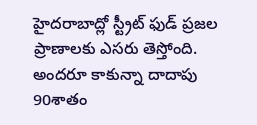హైదరాబాద్లో స్ట్రీట్ ఫుడ్ ప్రజల ప్రాణాలకు ఎసరు తెస్తోంది. అందరూ కాకున్నా దాదాపు 90శాతం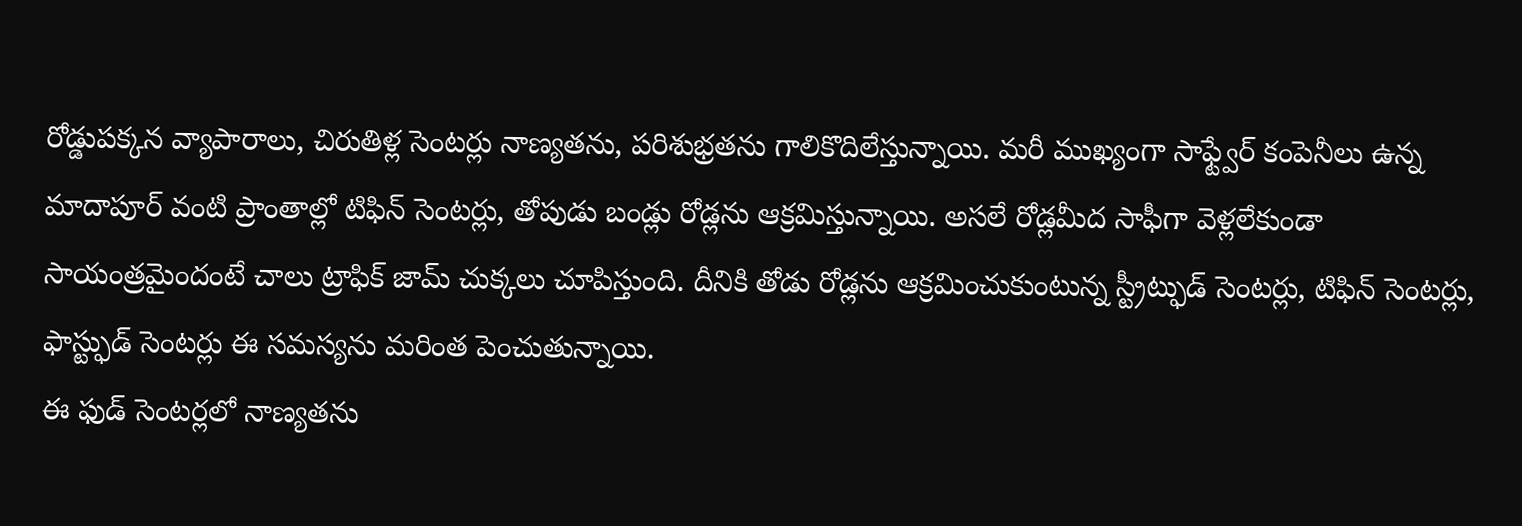రోడ్డుపక్కన వ్యాపారాలు, చిరుతిళ్ల సెంటర్లు నాణ్యతను, పరిశుభ్రతను గాలికొదిలేస్తున్నాయి. మరీ ముఖ్యంగా సాఫ్ట్వేర్ కంపెనీలు ఉన్న మాదాపూర్ వంటి ప్రాంతాల్లో టిఫిన్ సెంటర్లు, తోపుడు బండ్లు రోడ్లను ఆక్రమిస్తున్నాయి. అసలే రోడ్లమీద సాఫీగా వెళ్లలేకుండా సాయంత్రమైందంటే చాలు ట్రాఫిక్ జామ్ చుక్కలు చూపిస్తుంది. దీనికి తోడు రోడ్లను ఆక్రమించుకుంటున్న స్ట్రీట్ఫుడ్ సెంటర్లు, టిఫిన్ సెంటర్లు, ఫాస్ట్ఫుడ్ సెంటర్లు ఈ సమస్యను మరింత పెంచుతున్నాయి.
ఈ ఫుడ్ సెంటర్లలో నాణ్యతను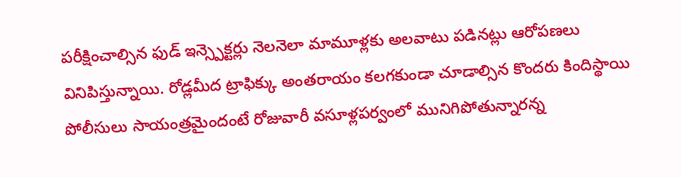పరీక్షించాల్సిన ఫుడ్ ఇన్స్పెక్టర్లు నెలనెలా మామూళ్లకు అలవాటు పడినట్లు ఆరోపణలు వినిపిస్తున్నాయి. రోడ్లమీద ట్రాఫిక్కు అంతరాయం కలగకుండా చూడాల్సిన కొందరు కిందిస్థాయి పోలీసులు సాయంత్రమైందంటే రోజువారీ వసూళ్లపర్వంలో మునిగిపోతున్నారన్న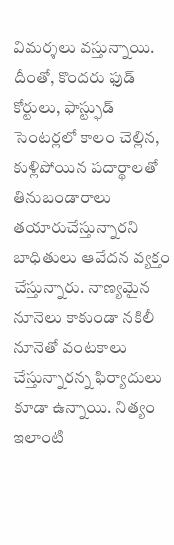విమర్శలు వస్తున్నాయి. దీంతో, కొందరు ఫుడ్ కోర్టులు, ఫాస్ట్ఫుడ్ సెంటర్లలో కాలం చెల్లిన, కుళ్లిపోయిన పదార్థాలతో తినుబండారాలు తయారుచేస్తున్నారని బాధితులు ఆవేదన వ్యక్తం చేస్తున్నారు. నాణ్యమైన నూనెలు కాకుండా నకిలీ నూనెతో వంటకాలు చేస్తున్నారన్న ఫిర్యాదులు కూడా ఉన్నాయి. నిత్యం ఇలాంటి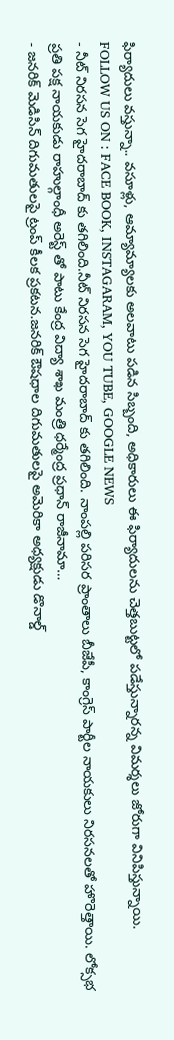ఫిర్యాదులు వస్తున్నా.. వసూళ్లు, ఆమ్యామ్యాలకు అలవాటు పడిన సిబ్బంది, అధికారులు ఈ ఫిర్యాదులను చెత్తబుట్టలో పడేస్తున్నారన్న విమర్శలు జోరుగా వినిపిస్తున్నాయి.
FOLLOW US ON : FACE BOOK, INSTAGARAM, YOU TUBE, GOOGLE NEWS
- నీట్ నిరసన సెగ హైదరాబాద్ కు తగిలింది.నీట్ నిరసన సెగ హైదరాబాద్ కు తగిలింది. నాంపల్లి పరిసర ప్రాంతాలు బీజేపీ, కాంగ్రెస్ పార్టీల నాయకులు నిరసనలతో హొరెత్తాయి. లోక్సభ ప్రతి పక్ష నాయకుడు రాహుల్గాంధీ అరెస్ట్ తో పాటు కేంద్ర విద్యా శాఖ మంత్రి ధర్మేంద్ర ప్రధాన్ రాజీనామా…
- జనరిక్ మెడిసిన్ దిగుమతులపై ట్రంప్ కీలక ప్రకటన.జనరిక్ ఔషధాల దిగుమతులపై అమెరికా అధ్యక్షుడు డొనాల్డ్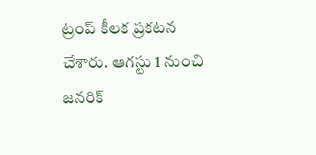ట్రంప్ కీలక ప్రకటన చేశారు. ఆగస్టు 1 నుంచి జనరిక్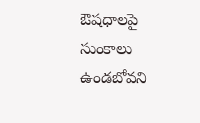ఔషధాలపై సుంకాలు ఉండబోవని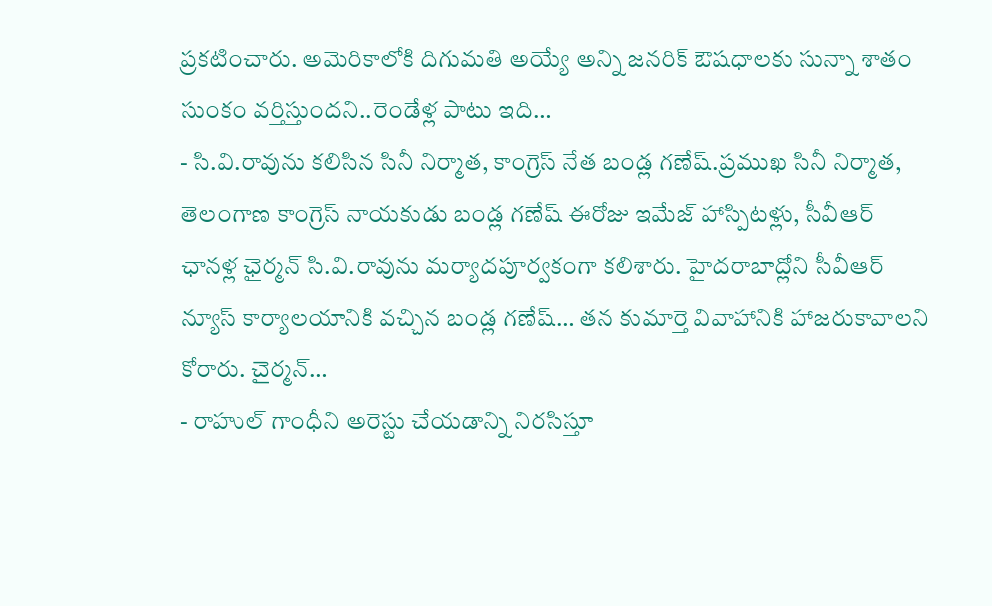ప్రకటించారు. అమెరికాలోకి దిగుమతి అయ్యే అన్ని జనరిక్ ఔషధాలకు సున్నా శాతం సుంకం వర్తిస్తుందని..రెండేళ్ల పాటు ఇది…
- సి.వి.రావును కలిసిన సినీ నిర్మాత, కాంగ్రెస్ నేత బండ్ల గణేష్.ప్రముఖ సినీ నిర్మాత, తెలంగాణ కాంగ్రెస్ నాయకుడు బండ్ల గణేష్ ఈరోజు ఇమేజ్ హాస్పిటళ్లు, సీవీఆర్ ఛానళ్ల ఛైర్మన్ సి.వి.రావును మర్యాదపూర్వకంగా కలిశారు. హైదరాబాద్లోని సీవీఆర్ న్యూస్ కార్యాలయానికి వచ్చిన బండ్ల గణేష్… తన కుమార్తె వివాహానికి హాజరుకావాలని కోరారు. చైర్మన్…
- రాహుల్ గాంధీని అరెస్టు చేయడాన్ని నిరసిస్తూ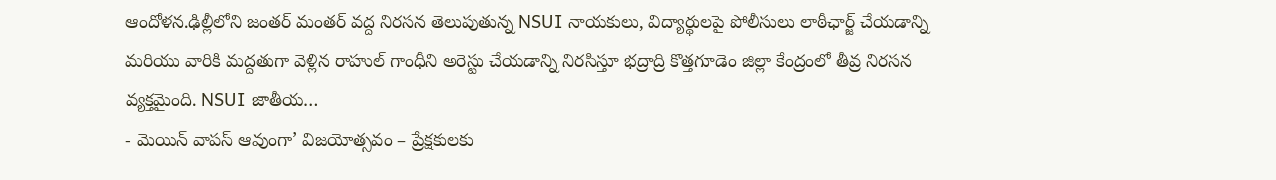ఆందోళన.ఢిల్లీలోని జంతర్ మంతర్ వద్ద నిరసన తెలుపుతున్న NSUI నాయకులు, విద్యార్థులపై పోలీసులు లాఠీఛార్జ్ చేయడాన్ని మరియు వారికి మద్దతుగా వెళ్లిన రాహుల్ గాంధీని అరెస్టు చేయడాన్ని నిరసిస్తూ భద్రాద్రి కొత్తగూడెం జిల్లా కేంద్రంలో తీవ్ర నిరసన వ్యక్తమైంది. NSUI జాతీయ…
- మెయిన్ వాపస్ ఆవుంగా’ విజయోత్సవం – ప్రేక్షకులకు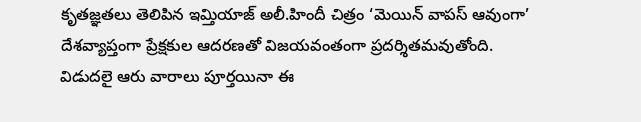కృతజ్ఞతలు తెలిపిన ఇమ్తియాజ్ అలీ.హిందీ చిత్రం ‘మెయిన్ వాపస్ ఆవుంగా’ దేశవ్యాప్తంగా ప్రేక్షకుల ఆదరణతో విజయవంతంగా ప్రదర్శితమవుతోంది. విడుదలై ఆరు వారాలు పూర్తయినా ఈ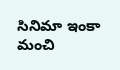సినిమా ఇంకా మంచి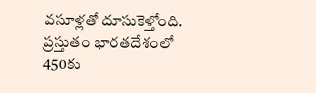వసూళ్లతో దూసుకెళ్తోంది. ప్రస్తుతం భారతదేశంలో 450కు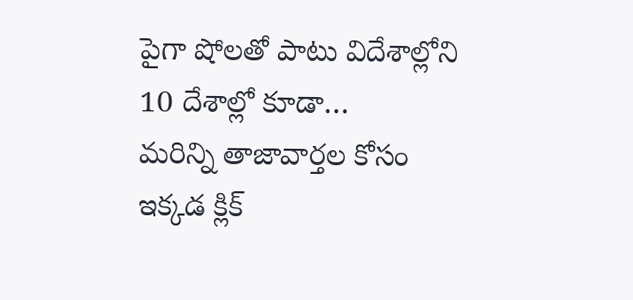పైగా షోలతో పాటు విదేశాల్లోని 10 దేశాల్లో కూడా…
మరిన్ని తాజావార్తల కోసం ఇక్కడ క్లిక్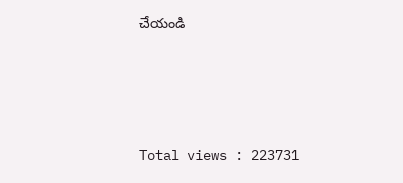చేయండి




Total views : 223731